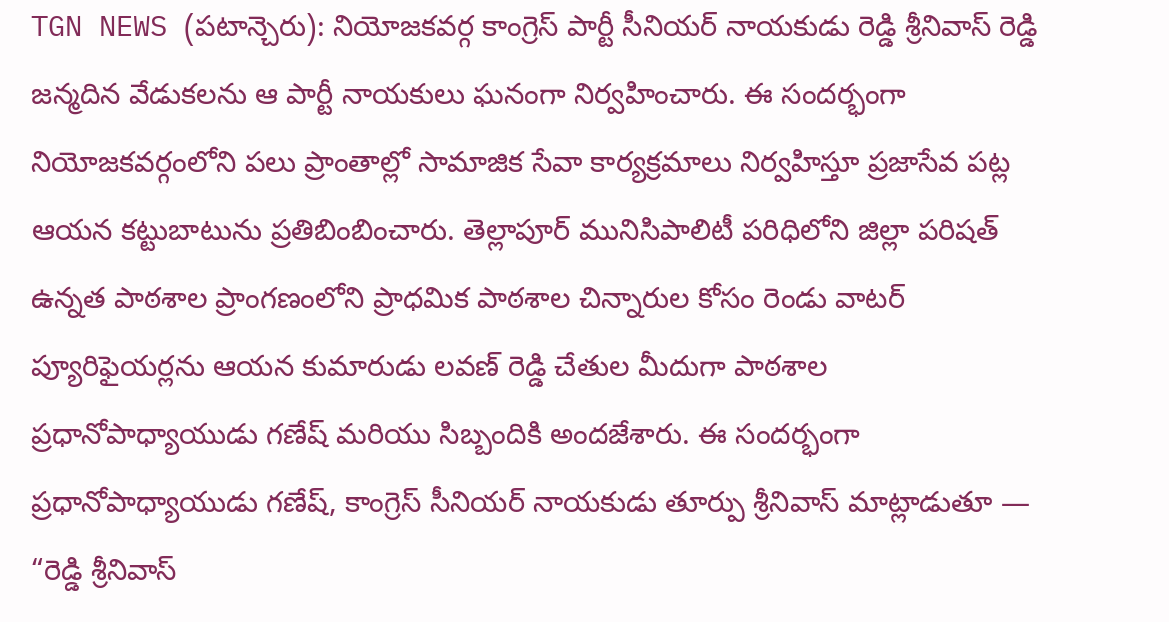TGN NEWS (పటాన్చెరు): నియోజకవర్గ కాంగ్రెస్ పార్టీ సీనియర్ నాయకుడు రెడ్డి శ్రీనివాస్ రెడ్డి జన్మదిన వేడుకలను ఆ పార్టీ నాయకులు ఘనంగా నిర్వహించారు. ఈ సందర్భంగా నియోజకవర్గంలోని పలు ప్రాంతాల్లో సామాజిక సేవా కార్యక్రమాలు నిర్వహిస్తూ ప్రజాసేవ పట్ల ఆయన కట్టుబాటును ప్రతిబింబించారు. తెల్లాపూర్ మునిసిపాలిటీ పరిధిలోని జిల్లా పరిషత్ ఉన్నత పాఠశాల ప్రాంగణంలోని ప్రాధమిక పాఠశాల చిన్నారుల కోసం రెండు వాటర్ ప్యూరిఫైయర్లను ఆయన కుమారుడు లవణ్ రెడ్డి చేతుల మీదుగా పాఠశాల ప్రధానోపాధ్యాయుడు గణేష్ మరియు సిబ్బందికి అందజేశారు. ఈ సందర్భంగా ప్రధానోపాధ్యాయుడు గణేష్, కాంగ్రెస్ సీనియర్ నాయకుడు తూర్పు శ్రీనివాస్ మాట్లాడుతూ — “రెడ్డి శ్రీనివాస్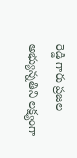రెడ్డి గారు ప్రజల అభ్యున్నతిని లక్ష్యంగా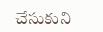చేసుకుని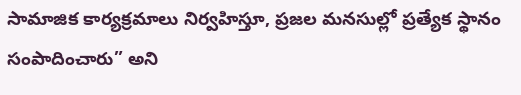సామాజిక కార్యక్రమాలు నిర్వహిస్తూ, ప్రజల మనసుల్లో ప్రత్యేక స్థానం సంపాదించారు” అని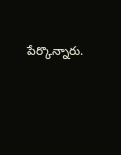పేర్కొన్నారు.